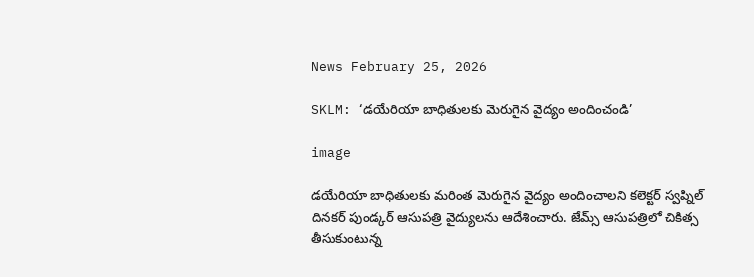News February 25, 2026

SKLM: ‘డయేరియా బాధితులకు మెరుగైన వైద్యం అందించండి’

image

డయేరియా బాధితులకు మరింత మెరుగైన వైద్యం అందించాలని కలెక్టర్ స్వప్నిల్ దినకర్ పుండ్కర్ ఆసుపత్రి వైద్యులను ఆదేశించారు. జేమ్స్ ఆసుపత్రిలో చికిత్స తీసుకుంటున్న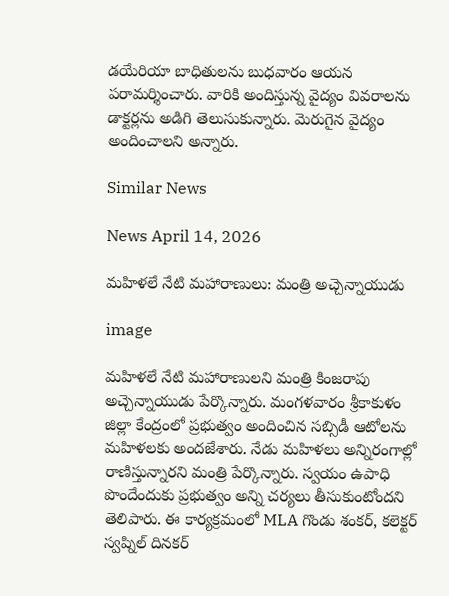డయేరియా బాధితులను బుధవారం ఆయన పరామర్శించారు. వారికి అందిస్తున్న వైద్యం వివరాలను డాక్టర్లను అడిగి తెలుసుకున్నారు. మెరుగైన వైద్యం అందించాలని అన్నారు.

Similar News

News April 14, 2026

మహిళలే నేటి మహారాణులు: మంత్రి అచ్చెన్నాయుడు

image

మహిళలే నేటి మహారాణులని మంత్రి కింజరాపు అచ్చెన్నాయుడు పేర్కొన్నారు. మంగళవారం శ్రీకాకుళం జిల్లా కేంద్రంలో ప్రభుత్వం అందించిన సబ్సిడీ ఆటోలను మహిళలకు అందజేశారు. నేడు మహిళలు అన్నిరంగాల్లో రాణిస్తున్నారని మంత్రి పేర్కొన్నారు. స్వయం ఉపాధి పొందేందుకు ప్రభుత్వం అన్ని చర్యలు తీసుకుంటోందని తెలిపారు. ఈ కార్యక్రమంలో MLA గొండు శంకర్, కలెక్టర్ స్వప్నిల్ దినకర్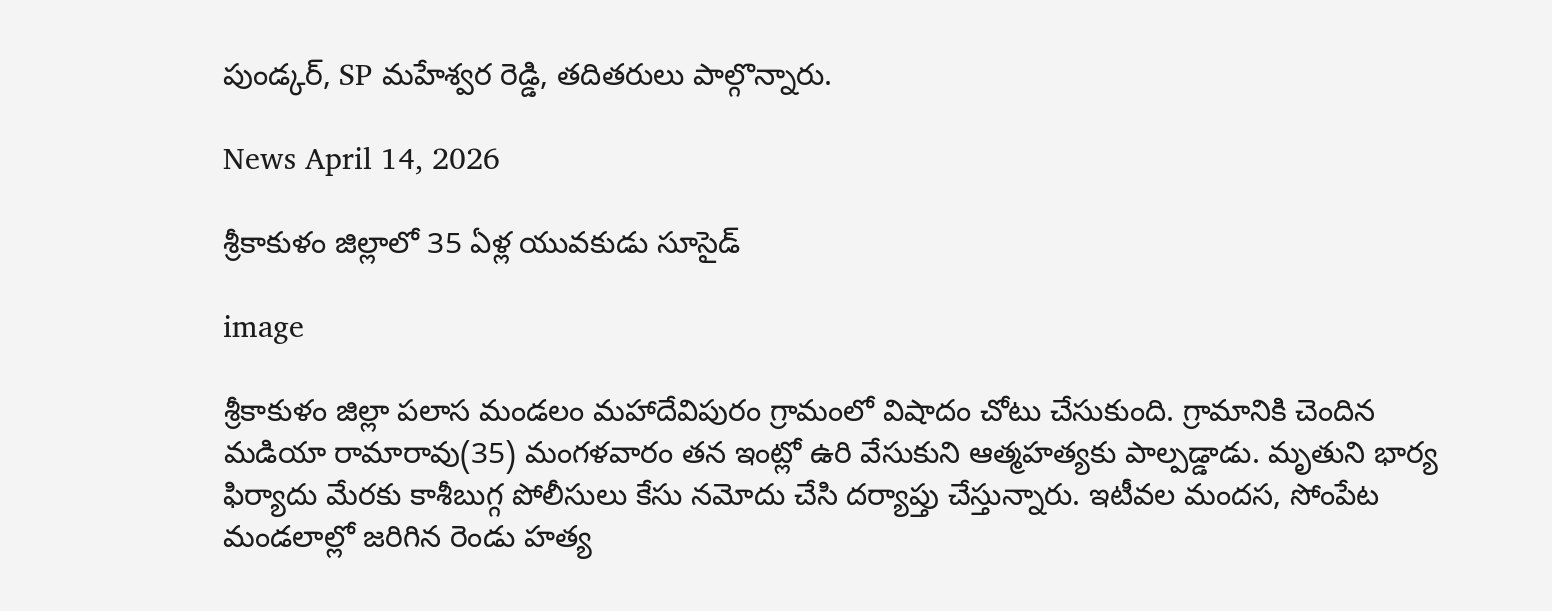పుండ్కర్, SP మహేశ్వర రెడ్డి, తదితరులు పాల్గొన్నారు.

News April 14, 2026

శ్రీకాకుళం జిల్లాలో 35 ఏళ్ల యువకుడు సూసైడ్

image

శ్రీకాకుళం జిల్లా పలాస మండలం మహాదేవిపురం గ్రామంలో విషాదం చోటు చేసుకుంది. గ్రామానికి చెందిన మడియా రామారావు(35) మంగళవారం తన ఇంట్లో ఉరి వేసుకుని ఆత్మహత్యకు పాల్పడ్డాడు. మృతుని భార్య ఫిర్యాదు మేరకు కాశీబుగ్గ పోలీసులు కేసు నమోదు చేసి దర్యాప్తు చేస్తున్నారు. ఇటీవల మందస, సోంపేట మండలాల్లో జరిగిన రెండు హత్య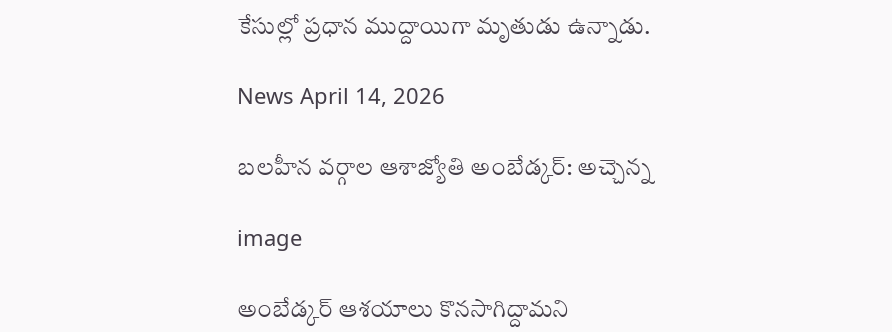కేసుల్లో ప్రధాన ముద్దాయిగా మృతుడు ఉన్నాడు.

News April 14, 2026

బలహీన వర్గాల ఆశాజ్యోతి అంబేడ్కర్: అచ్చెన్న

image

అంబేడ్కర్ ఆశయాలు కొనసాగిద్దామని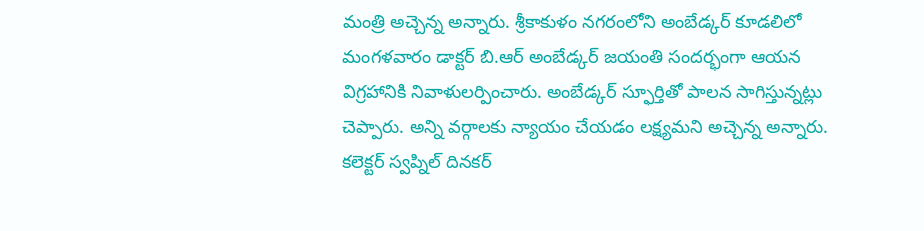మంత్రి అచ్చెన్న అన్నారు. శ్రీకాకుళం నగరంలోని అంబేడ్కర్ కూడలిలో మంగళవారం డాక్టర్ బి.ఆర్ అంబేడ్కర్ జయంతి సందర్భంగా ఆయన విగ్రహానికి నివాళులర్పించారు. అంబేడ్క‌ర్ స్ఫూర్తితో పాలన సాగిస్తున్నట్లు చెప్పారు. అన్ని వర్గాలకు న్యాయం చేయడం లక్ష్యమని అచ్చెన్న అన్నారు. కలెక్టర్ స్వప్నిల్ దినకర్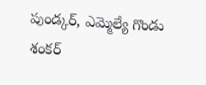పుండ్కర్, ఎమ్మెల్యే గొండు శంకర్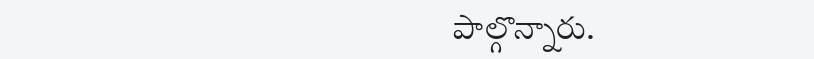పాల్గొన్నారు.